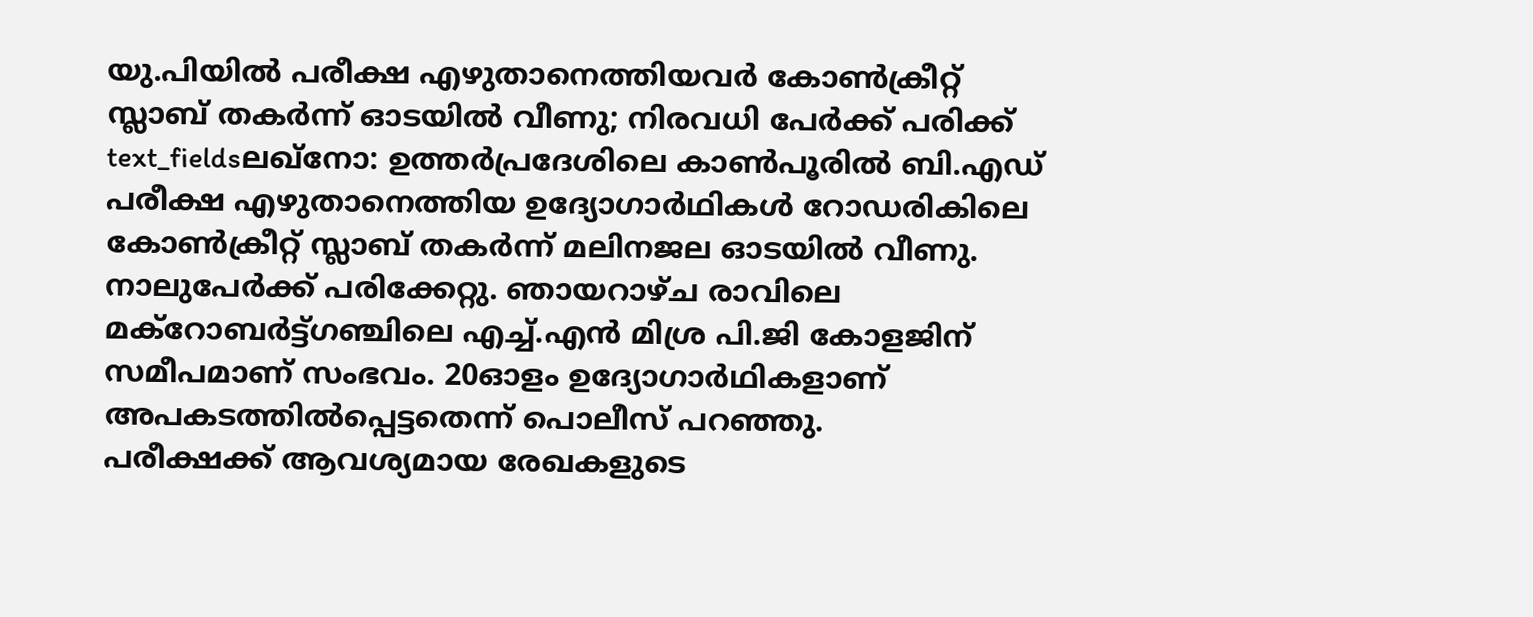യു.പിയിൽ പരീക്ഷ എഴുതാനെത്തിയവർ കോൺക്രീറ്റ് സ്ലാബ് തകർന്ന് ഓടയിൽ വീണു; നിരവധി പേർക്ക് പരിക്ക്
text_fieldsലഖ്നോ: ഉത്തർപ്രദേശിലെ കാൺപൂരിൽ ബി.എഡ് പരീക്ഷ എഴുതാനെത്തിയ ഉദ്യോഗാർഥികൾ റോഡരികിലെ കോൺക്രീറ്റ് സ്ലാബ് തകർന്ന് മലിനജല ഓടയിൽ വീണു. നാലുപേർക്ക് പരിക്കേറ്റു. ഞായറാഴ്ച രാവിലെ മക്റോബർട്ട്ഗഞ്ചിലെ എച്ച്.എൻ മിശ്ര പി.ജി കോളജിന് സമീപമാണ് സംഭവം. 20ഓളം ഉദ്യോഗാർഥികളാണ് അപകടത്തിൽപ്പെട്ടതെന്ന് പൊലീസ് പറഞ്ഞു.
പരീക്ഷക്ക് ആവശ്യമായ രേഖകളുടെ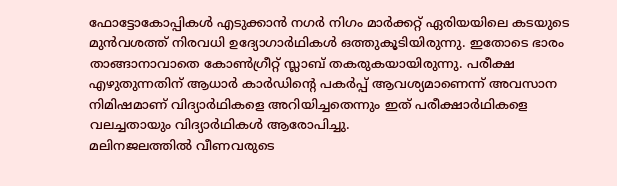ഫോട്ടോകോപ്പികൾ എടുക്കാൻ നഗർ നിഗം മാർക്കറ്റ് ഏരിയയിലെ കടയുടെ മുൻവശത്ത് നിരവധി ഉദ്യോഗാർഥികൾ ഒത്തുകൂടിയിരുന്നു. ഇതോടെ ഭാരം താങ്ങാനാവാതെ കോൺഗ്രീറ്റ് സ്ലാബ് തകരുകയായിരുന്നു. പരീക്ഷ എഴുതുന്നതിന് ആധാർ കാർഡിന്റെ പകർപ്പ് ആവശ്യമാണെന്ന് അവസാന നിമിഷമാണ് വിദ്യാർഥികളെ അറിയിച്ചതെന്നും ഇത് പരീക്ഷാർഥികളെ വലച്ചതായും വിദ്യാർഥികൾ ആരോപിച്ചു.
മലിനജലത്തിൽ വീണവരുടെ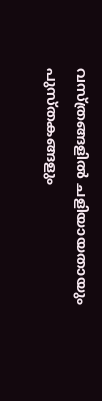വസ്ത്രങ്ങളിൽ ചളിയായതായും പുസ്തകങ്ങളും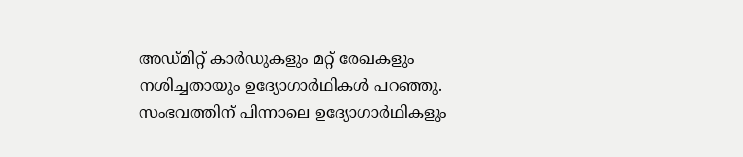അഡ്മിറ്റ് കാർഡുകളും മറ്റ് രേഖകളും നശിച്ചതായും ഉദ്യോഗാർഥികൾ പറഞ്ഞു. സംഭവത്തിന് പിന്നാലെ ഉദ്യോഗാർഥികളും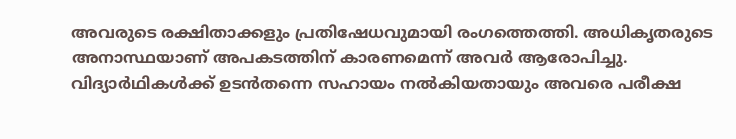അവരുടെ രക്ഷിതാക്കളും പ്രതിഷേധവുമായി രംഗത്തെത്തി. അധികൃതരുടെ അനാസ്ഥയാണ് അപകടത്തിന് കാരണമെന്ന് അവർ ആരോപിച്ചു. വിദ്യാർഥികൾക്ക് ഉടൻതന്നെ സഹായം നൽകിയതായും അവരെ പരീക്ഷ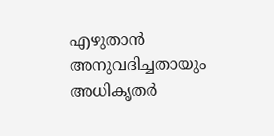എഴുതാൻ അനുവദിച്ചതായും അധികൃതർ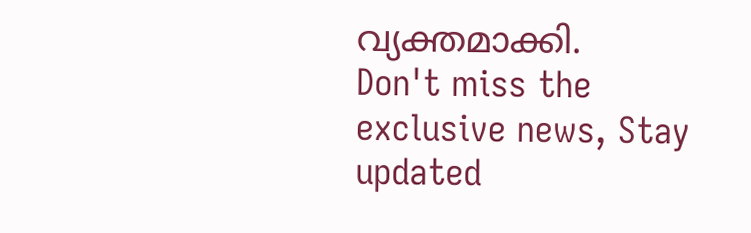വ്യക്തമാക്കി.
Don't miss the exclusive news, Stay updated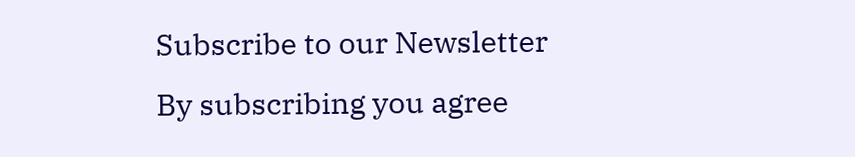Subscribe to our Newsletter
By subscribing you agree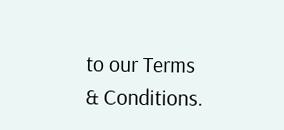to our Terms & Conditions.